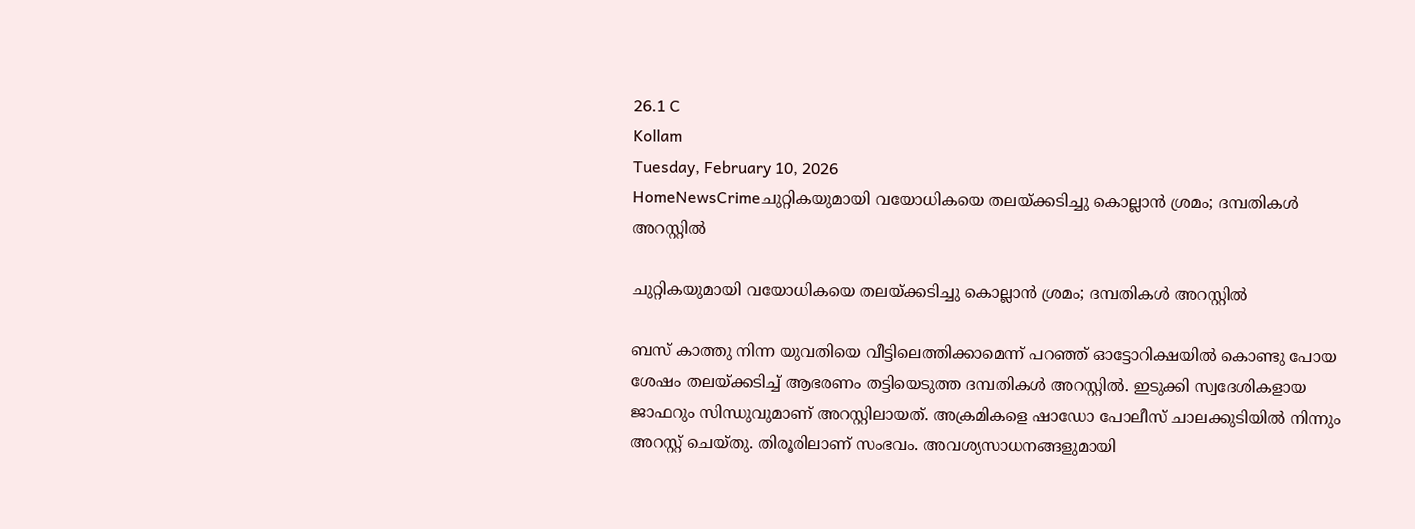26.1 C
Kollam
Tuesday, February 10, 2026
HomeNewsCrimeചുറ്റികയുമായി വയോധികയെ തലയ്ക്കടിച്ചു കൊല്ലാന്‍ ശ്രമം; ദമ്പതികള്‍ അറസ്റ്റില്‍

ചുറ്റികയുമായി വയോധികയെ തലയ്ക്കടിച്ചു കൊല്ലാന്‍ ശ്രമം; ദമ്പതികള്‍ അറസ്റ്റില്‍

ബസ് കാത്തു നിന്ന യുവതിയെ വീട്ടിലെത്തിക്കാമെന്ന് പറഞ്ഞ് ഓട്ടോറിക്ഷയില്‍ കൊണ്ടു പോയ ശേഷം തലയ്ക്കടിച്ച് ആഭരണം തട്ടിയെടുത്ത ദമ്പതികള്‍ അറസ്റ്റില്‍. ഇടുക്കി സ്വദേശികളായ ജാഫറും സിന്ധുവുമാണ് അറസ്റ്റിലായത്. അക്രമികളെ ഷാഡോ പോലീസ് ചാലക്കുടിയില്‍ നിന്നും അറസ്റ്റ് ചെയ്തു. തിരൂരിലാണ് സംഭവം. അവശ്യസാധനങ്ങളുമായി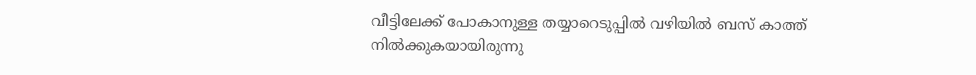വീട്ടിലേക്ക് പോകാനുള്ള തയ്യാറെടുപ്പില്‍ വഴിയില്‍ ബസ് കാത്ത് നില്‍ക്കുകയായിരുന്നു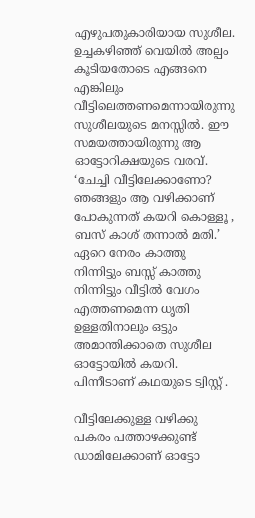എഴുപതുകാരിയായ സുശീല. ഉച്ചകഴിഞ്ഞ് വെയില്‍ അല്പം കൂടിയതോടെ എങ്ങനെ എങ്കിലും വീട്ടിലെത്തണമെന്നായിരുന്നു സുശീലയുടെ മനസ്സില്‍. ഈ സമയത്തായിരുന്നു ആ ഓട്ടോറിക്ഷയുടെ വരവ്. ‘ചേച്ചി വീട്ടിലേക്കാണോ? ഞങ്ങളും ആ വഴിക്കാണ് പോകുന്നത് കയറി കൊള്ളൂ , ബസ് കാശ് തന്നാല്‍ മതി.’ ഏറെ നേരം കാത്തു നിന്നിട്ടും ബസ്സ് കാത്തു നിന്നിട്ടും വീട്ടില്‍ വേഗം എത്തണമെന്ന ധൃതി ഉള്ളതിനാലും ഒട്ടും അമാന്തിക്കാതെ സുശീല ഓട്ടോയില്‍ കയറി. പിന്നീടാണ് കഥയുടെ ട്വിസ്റ്റ് .

വീട്ടിലേക്കുള്ള വഴിക്കു പകരം പത്താഴക്കുണ്ട് ഡാമിലേക്കാണ് ഓട്ടോ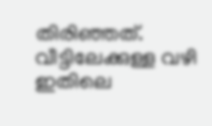തിരിഞ്ഞത്. വീട്ടിലേക്കുള്ള വഴി ഇതിലെ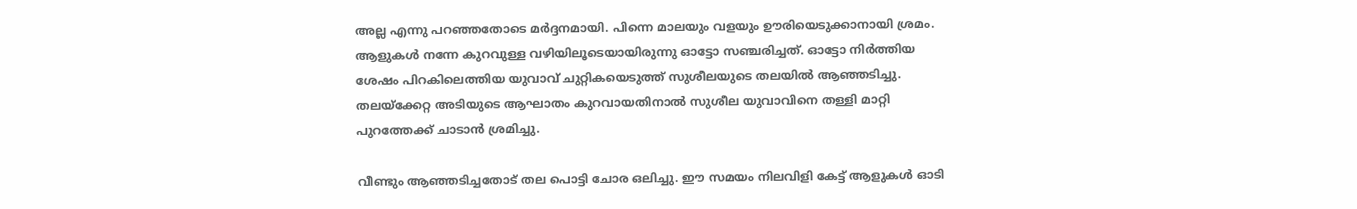അല്ല എന്നു പറഞ്ഞതോടെ മര്‍ദ്ദനമായി. പിന്നെ മാലയും വളയും ഊരിയെടുക്കാനായി ശ്രമം. ആളുകള്‍ നന്നേ കുറവുള്ള വഴിയിലൂടെയായിരുന്നു ഓട്ടോ സഞ്ചരിച്ചത്. ഓട്ടോ നിര്‍ത്തിയ ശേഷം പിറകിലെത്തിയ യുവാവ് ചുറ്റികയെടുത്ത് സുശീലയുടെ തലയില്‍ ആഞ്ഞടിച്ചു. തലയ്‌ക്കേറ്റ അടിയുടെ ആഘാതം കുറവായതിനാല്‍ സുശീല യുവാവിനെ തള്ളി മാറ്റി പുറത്തേക്ക് ചാടാന്‍ ശ്രമിച്ചു.

വീണ്ടും ആഞ്ഞടിച്ചതോട് തല പൊട്ടി ചോര ഒലിച്ചു. ഈ സമയം നിലവിളി കേട്ട് ആളുകള്‍ ഓടി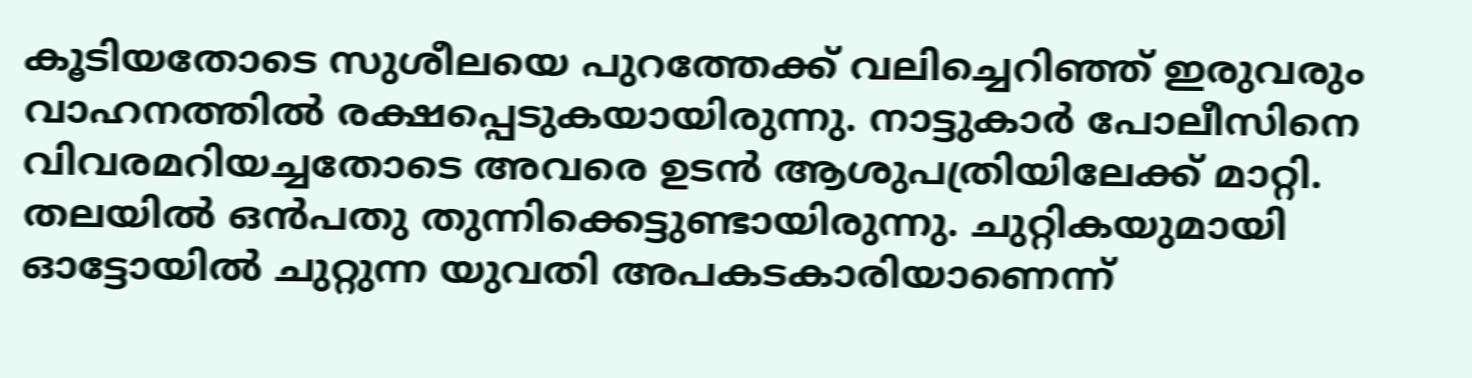കൂടിയതോടെ സുശീലയെ പുറത്തേക്ക് വലിച്ചെറിഞ്ഞ് ഇരുവരും വാഹനത്തില്‍ രക്ഷപ്പെടുകയായിരുന്നു. നാട്ടുകാര്‍ പോലീസിനെ വിവരമറിയച്ചതോടെ അവരെ ഉടന്‍ ആശുപത്രിയിലേക്ക് മാറ്റി. തലയില്‍ ഒന്‍പതു തുന്നിക്കെട്ടുണ്ടായിരുന്നു. ചുറ്റികയുമായി ഓട്ടോയില്‍ ചുറ്റുന്ന യുവതി അപകടകാരിയാണെന്ന്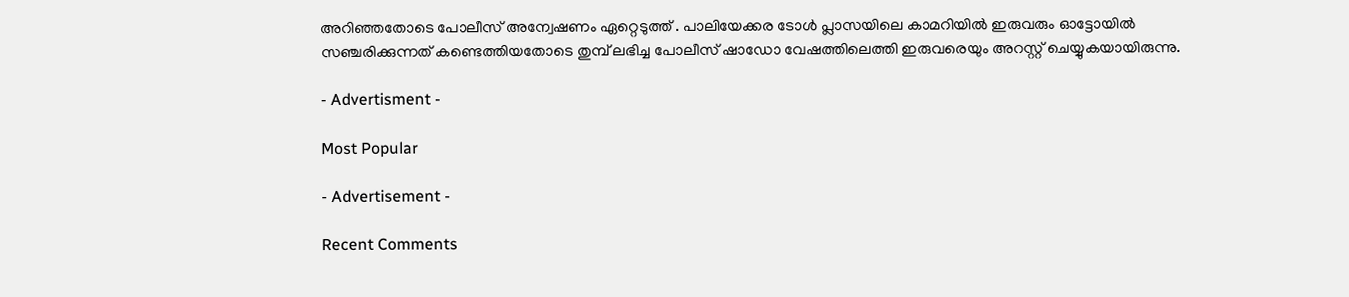അറിഞ്ഞതോടെ പോലീസ് അന്വേഷണം ഏറ്റെടുത്ത് . പാലിയേക്കര ടോള്‍ പ്ലാസയിലെ കാമറിയില്‍ ഇരുവരും ഓട്ടോയില്‍ സഞ്ചരിക്കുന്നത് കണ്ടെത്തിയതോടെ തുമ്പ് ലഭിച്ച പോലീസ് ഷാഡോ വേഷത്തിലെത്തി ഇരുവരെയും അറസ്റ്റ് ചെയ്യുകയായിരുന്നു.

- Advertisment -

Most Popular

- Advertisement -

Recent Comments